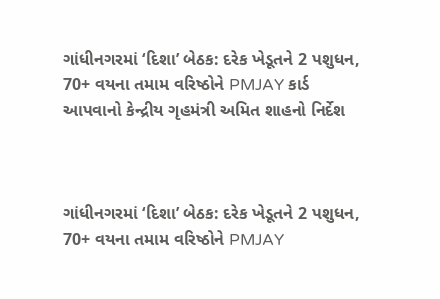ગાંધીનગરમાં ‘દિશા’ બેઠક: દરેક ખેડૂતને 2 પશુધન, 70+ વયના તમામ વરિષ્ઠોને PMJAY કાર્ડ આપવાનો કેન્દ્રીય ગૃહમંત્રી અમિત શાહનો નિર્દેશ



ગાંધીનગરમાં ‘દિશા’ બેઠક: દરેક ખેડૂતને 2 પશુધન, 70+ વયના તમામ વરિષ્ઠોને PMJAY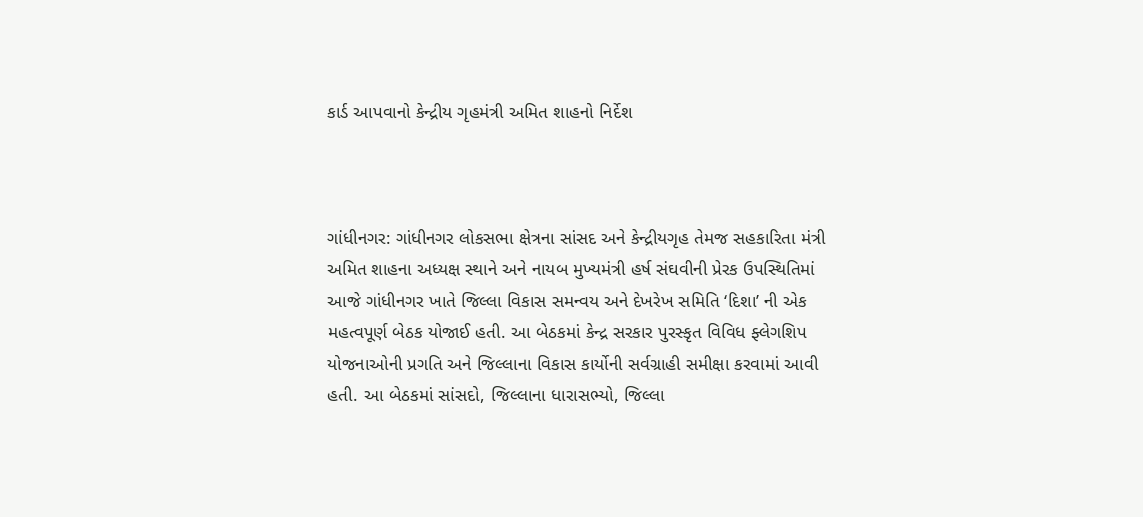કાર્ડ આપવાનો કેન્દ્રીય ગૃહમંત્રી અમિત શાહનો નિર્દેશ



ગાંધીનગર: ગાંધીનગર લોકસભા ક્ષેત્રના સાંસદ અને કેન્દ્રીયગૃહ તેમજ સહકારિતા મંત્રી અમિત શાહના અધ્યક્ષ સ્થાને અને નાયબ મુખ્યમંત્રી હર્ષ સંઘવીની પ્રેરક ઉપસ્થિતિમાં આજે ગાંધીનગર ખાતે જિલ્લા વિકાસ સમન્વય અને દેખરેખ સમિતિ ‘દિશા’ ની એક મહત્વપૂર્ણ બેઠક યોજાઈ હતી. આ બેઠકમાં કેન્દ્ર સરકાર પુરસ્કૃત વિવિધ ફ્લેગશિપ યોજનાઓની પ્રગતિ અને જિલ્લાના વિકાસ કાર્યોની સર્વગ્રાહી સમીક્ષા કરવામાં આવી હતી. આ બેઠકમાં સાંસદો, જિલ્લાના ધારાસભ્યો, જિલ્લા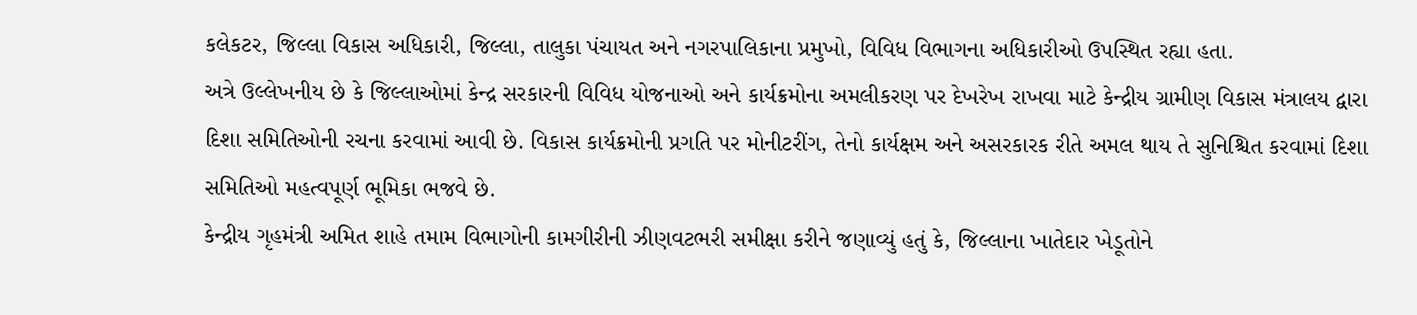કલેકટર, જિલ્લા વિકાસ અધિકારી, જિલ્લા, તાલુકા પંચાયત અને નગરપાલિકાના પ્રમુખો, વિવિધ વિભાગના અધિકારીઓ ઉપસ્થિત રહ્યા હતા.
અત્રે ઉલ્લેખનીય છે કે જિલ્લાઓમાં કેન્દ્ર સરકારની વિવિધ યોજનાઓ અને કાર્યક્રમોના અમલીકરણ પર દેખરેખ રાખવા માટે કેન્દ્રીય ગ્રામીણ વિકાસ મંત્રાલય દ્વારા દિશા સમિતિઓની રચના કરવામાં આવી છે. વિકાસ કાર્યક્રમોની પ્રગતિ પર મોનીટરીંગ, તેનો કાર્યક્ષમ અને અસરકારક રીતે અમલ થાય તે સુનિશ્ચિત કરવામાં દિશા સમિતિઓ મહત્વપૂર્ણ ભૂમિકા ભજવે છે.
કેન્દ્રીય ગૃહમંત્રી અમિત શાહે તમામ વિભાગોની કામગીરીની ઝીણવટભરી સમીક્ષા કરીને જણાવ્યું હતું કે, જિલ્લાના ખાતેદાર ખેડૂતોને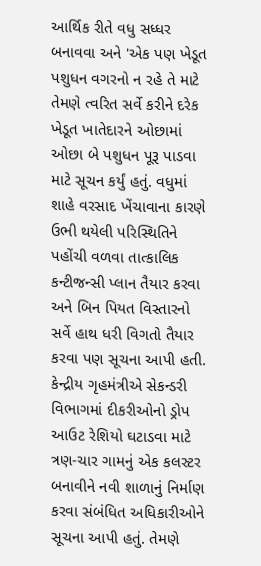આર્થિક રીતે વધુ સધ્ધર બનાવવા અને 'એક પણ ખેડૂત પશુધન વગરનો ન રહે તે માટે તેમણે ત્વરિત સર્વે કરીને દરેક ખેડૂત ખાતેદારને ઓછામાં ઓછા બે પશુધન પૂરૂ પાડવા માટે સૂચન કર્યું હતું. વધુમાં શાહે વરસાદ ખેંચાવાના કારણે ઉભી થયેલી પરિસ્થિતિને પહોંચી વળવા તાત્કાલિક કન્ટીજન્સી પ્લાન તૈયાર કરવા અને બિન પિયત વિસ્તારનો સર્વે હાથ ધરી વિગતો તૈયાર કરવા પણ સૂચના આપી હતી.
કેન્દ્રીય ગૃહમંત્રીએ સેકન્ડરી વિભાગમાં દીકરીઓનો ડ્રોપ આઉટ રેશિયો ઘટાડવા માટે ત્રણ-ચાર ગામનું એક કલસ્ટર બનાવીને નવી શાળાનું નિર્માણ કરવા સંબંધિત અધિકારીઓને સૂચના આપી હતું. તેમણે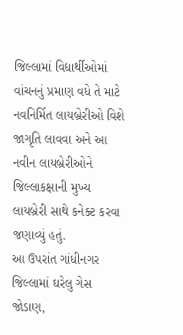જિલ્લામાં વિદ્યાર્થીઓમાં વાંચનનું પ્રમાણ વધે તે માટે નવનિર્મિત લાયબ્રેરીઓ વિશે જાગૃતિ લાવવા અને આ નવીન લાયબ્રેરીઓને જિલ્લાકક્ષાની મુખ્ય લાયબ્રેરી સાથે કનેક્ટ કરવા જણાવ્યું હતું.
આ ઉપરાંત ગાંધીનગર જિલ્લામાં ઘરેલુ ગેસ જોડાણ,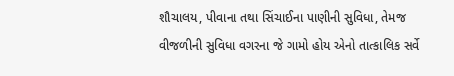શૌચાલય, પીવાના તથા સિંચાઈના પાણીની સુવિધા, તેમજ વીજળીની સુવિધા વગરના જે ગામો હોય એનો તાત્કાલિક સર્વે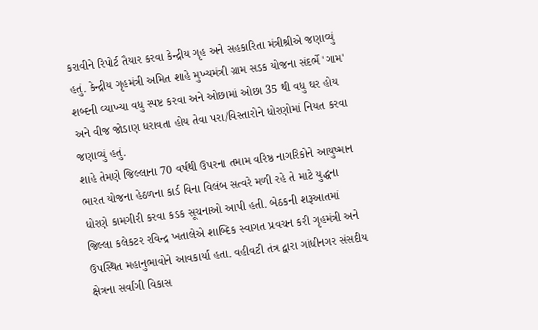કરાવીને રિપોર્ટ તૈયાર કરવા કેન્દ્રીય ગૃહ અને સહકારિતા મંત્રીશ્રીએ જણાવ્યું હતું. કેન્દ્રીય ગૃહમંત્રી અમિત શાહે મુખ્યમંત્રી ગ્રામ સડક યોજના સંદર્ભે 'ગામ' શબ્દની વ્યાખ્યા વધુ સ્પષ્ટ કરવા અને ઓછામાં ઓછા 35 થી વધુ ઘર હોય અને વીજ જોડાણ ધરાવતા હોય તેવા પરા/વિસ્તારોને ધોરણોમાં નિયત કરવા જણાવ્યું હતું.
શાહે તેમણે જિલ્લાના 70 વર્ષથી ઉપરના તમામ વરિષ્ઠ નાગરિકોને આયુષ્માન ભારત યોજના હેઠળના કાર્ડ વિના વિલંબ સત્વરે મળી રહે તે માટે યુદ્ધના ધોરણે કામગીરી કરવા કડક સૂચનાઓ આપી હતી. બેઠકની શરૂઆતમાં જિલ્લા કલેકટર રવિન્દ્ર ખતાલેએ શાબ્દિક સ્વાગત પ્રવચન કરી ગૃહમંત્રી અને ઉપસ્થિત મહાનુભાવોને આવકાર્યા હતા. વહીવટી તંત્ર દ્વારા ગાંધીનગર સંસદીય ક્ષેત્રના સર્વાંગી વિકાસ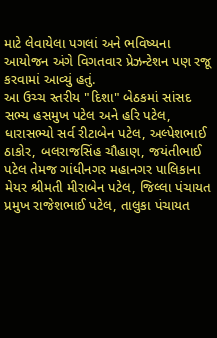માટે લેવાયેલા પગલાં અને ભવિષ્યના આયોજન અંગે વિગતવાર પ્રેઝન્ટેશન પણ રજૂ કરવામાં આવ્યું હતું.
આ ઉચ્ચ સ્તરીય "દિશા" બેઠકમાં સાંસદ સભ્ય હસમુખ પટેલ અને હરિ પટેલ, ધારાસભ્યો સર્વ રીટાબેન પટેલ, અલ્પેશભાઈ ઠાકોર, બલરાજસિંહ ચૌહાણ, જયંતીભાઈ પટેલ તેમજ ગાંધીનગર મહાનગર પાલિકાના મેયર શ્રીમતી મીરાબેન પટેલ, જિલ્લા પંચાયત પ્રમુખ રાજેશભાઈ પટેલ, તાલુકા પંચાયત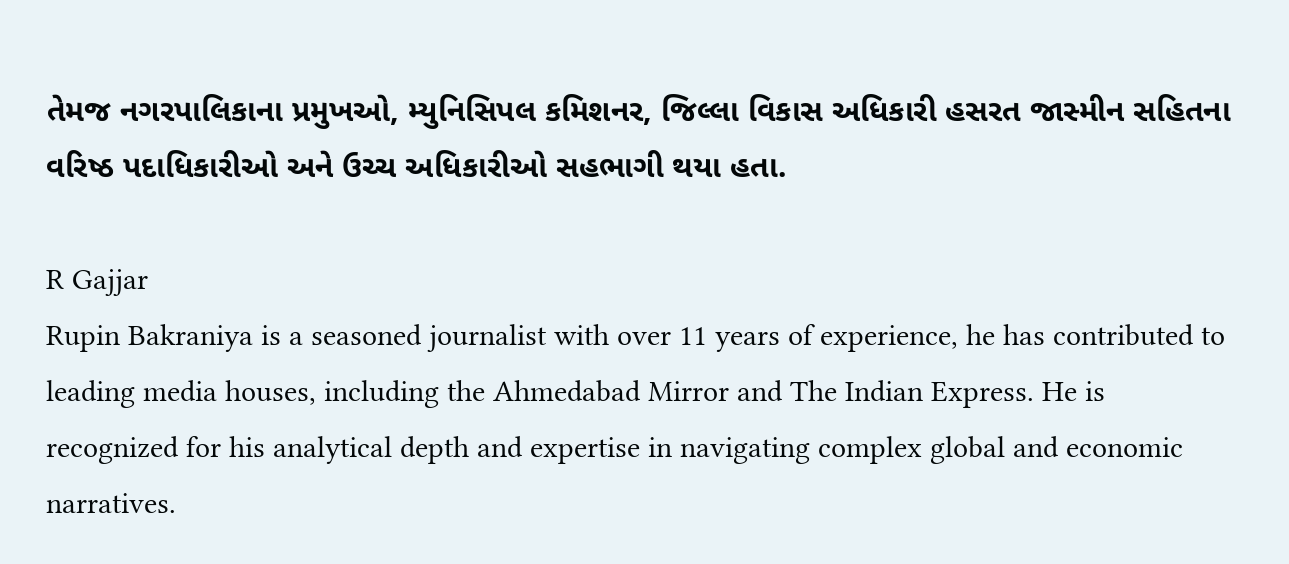તેમજ નગરપાલિકાના પ્રમુખઓ, મ્યુનિસિપલ કમિશનર, જિલ્લા વિકાસ અધિકારી હસરત જાસ્મીન સહિતના વરિષ્ઠ પદાધિકારીઓ અને ઉચ્ચ અધિકારીઓ સહભાગી થયા હતા.

R Gajjar
Rupin Bakraniya is a seasoned journalist with over 11 years of experience, he has contributed to leading media houses, including the Ahmedabad Mirror and The Indian Express. He is recognized for his analytical depth and expertise in navigating complex global and economic narratives.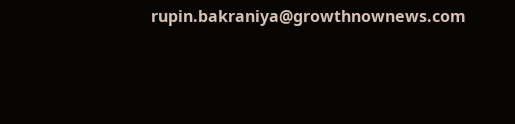rupin.bakraniya@growthnownews.com